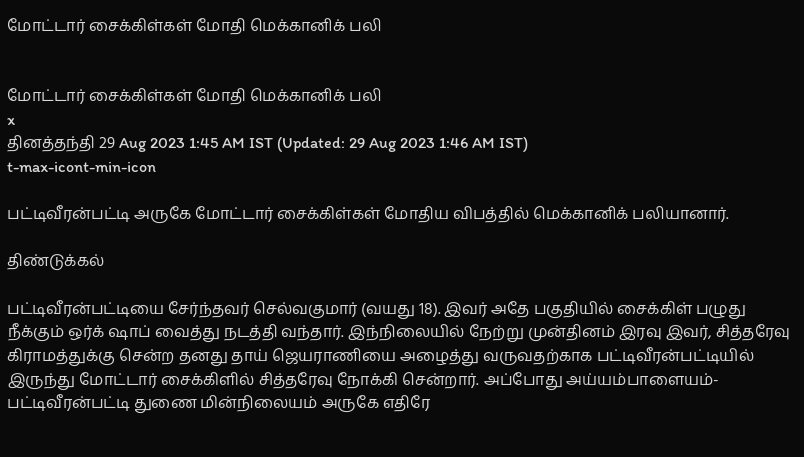மோட்டார் சைக்கிள்கள் மோதி மெக்கானிக் பலி


மோட்டார் சைக்கிள்கள் மோதி மெக்கானிக் பலி
x
தினத்தந்தி 29 Aug 2023 1:45 AM IST (Updated: 29 Aug 2023 1:46 AM IST)
t-max-icont-min-icon

பட்டிவீரன்பட்டி அருகே மோட்டார் சைக்கிள்கள் மோதிய விபத்தில் மெக்கானிக் பலியானார்.

திண்டுக்கல்

பட்டிவீரன்பட்டியை சேர்ந்தவர் செல்வகுமார் (வயது 18). இவர் அதே பகுதியில் சைக்கிள் பழுது நீக்கும் ஒர்க் ஷாப் வைத்து நடத்தி வந்தார். இந்நிலையில் நேற்று முன்தினம் இரவு இவர், சித்தரேவு கிராமத்துக்கு சென்ற தனது தாய் ஜெயராணியை அழைத்து வருவதற்காக பட்டிவீரன்பட்டியில் இருந்து மோட்டார் சைக்கிளில் சித்தரேவு நோக்கி சென்றார். அப்போது அய்யம்பாளையம்-பட்டிவீரன்பட்டி துணை மின்நிலையம் அருகே எதிரே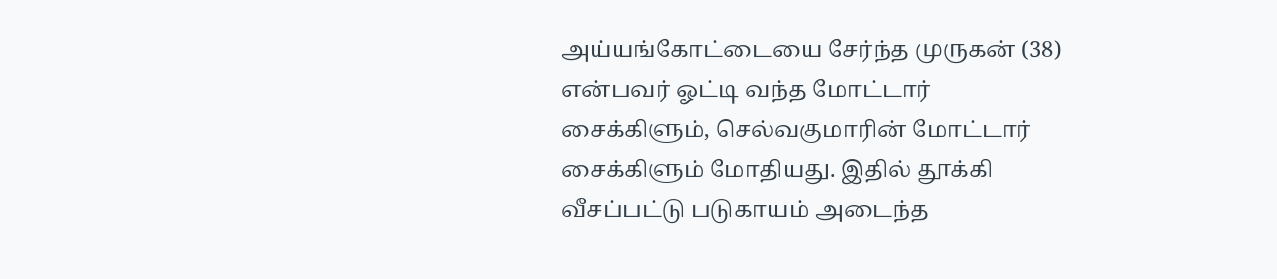அய்யங்கோட்டையை சேர்ந்த முருகன் (38) என்பவர் ஓட்டி வந்த மோட்டார் சைக்கிளும், செல்வகுமாரின் மோட்டார் சைக்கிளும் மோதியது. இதில் தூக்கி வீசப்பட்டு படுகாயம் அடைந்த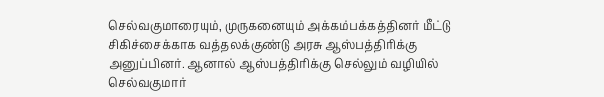செல்வகுமாரையும், முருகனையும் அக்கம்பக்கத்தினர் மீட்டு சிகிச்சைக்காக வத்தலக்குண்டு அரசு ஆஸ்பத்திரிக்கு அனுப்பினர். ஆனால் ஆஸ்பத்திரிக்கு செல்லும் வழியில் செல்வகுமார்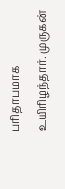பரிதாபமாக உயிரிழந்தார். முருகன்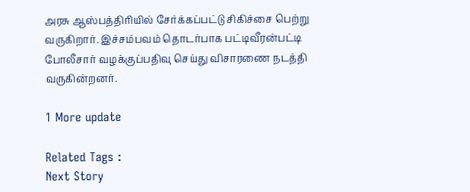அரசு ஆஸ்பத்திரியில் சேர்க்கப்பட்டு சிகிச்சை பெற்று வருகிறார். இச்சம்பவம் தொடர்பாக பட்டிவீரன்பட்டி போலீசார் வழக்குப்பதிவு செய்து விசாரணை நடத்தி வருகின்றனர்.

1 More update

Related Tags :
Next Story